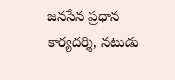జనసేన ప్రధాన కార్యదర్శి, నటుడు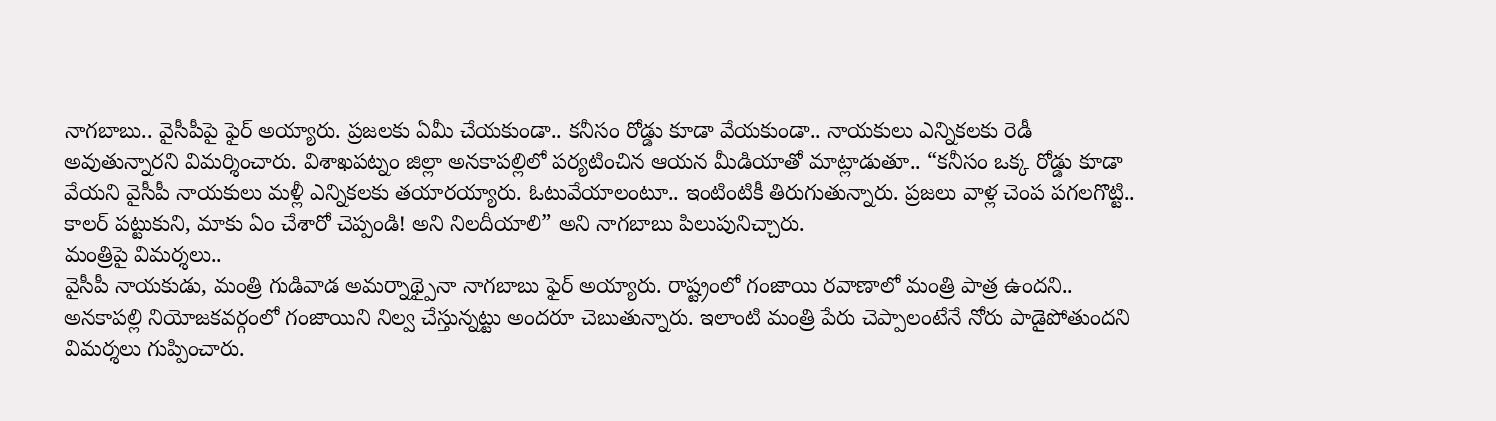నాగబాబు.. వైసీపీపై ఫైర్ అయ్యారు. ప్రజలకు ఏమీ చేయకుండా.. కనీసం రోడ్డు కూడా వేయకుండా.. నాయకులు ఎన్నికలకు రెడీ అవుతున్నారని విమర్శించారు. విశాఖపట్నం జిల్లా అనకాపల్లిలో పర్యటించిన ఆయన మీడియాతో మాట్లాడుతూ.. “కనీసం ఒక్క రోడ్డు కూడా వేయని వైసీపీ నాయకులు మళ్లీ ఎన్నికలకు తయారయ్యారు. ఓటువేయాలంటూ.. ఇంటింటికీ తిరుగుతున్నారు. ప్రజలు వాళ్ల చెంప పగలగొట్టి.. కాలర్ పట్టుకుని, మాకు ఏం చేశారో చెప్పండి! అని నిలదీయాలి” అని నాగబాబు పిలుపునిచ్చారు.
మంత్రిపై విమర్శలు..
వైసీపీ నాయకుడు, మంత్రి గుడివాడ అమర్నాథ్పైనా నాగబాబు ఫైర్ అయ్యారు. రాష్ట్రంలో గంజాయి రవాణాలో మంత్రి పాత్ర ఉందని.. అనకాపల్లి నియోజకవర్గంలో గంజాయిని నిల్వ చేస్తున్నట్టు అందరూ చెబుతున్నారు. ఇలాంటి మంత్రి పేరు చెప్పాలంటేనే నోరు పాడైపోతుందని విమర్శలు గుప్పించారు.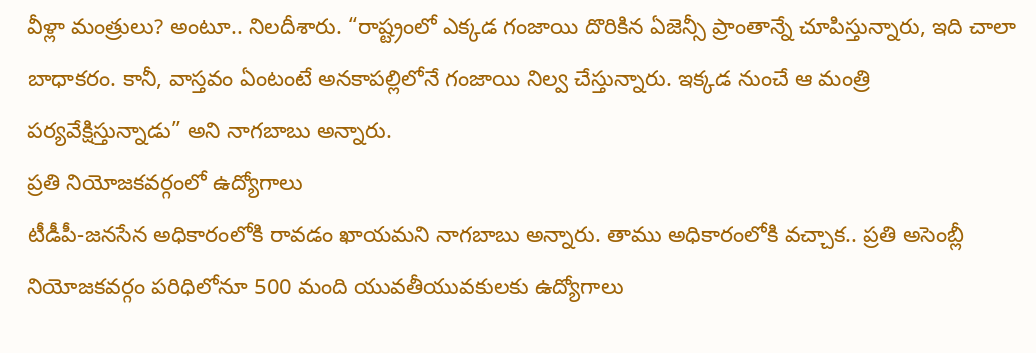వీళ్లా మంత్రులు? అంటూ.. నిలదీశారు. “రాష్ట్రంలో ఎక్కడ గంజాయి దొరికిన ఏజెన్సీ ప్రాంతాన్నే చూపిస్తున్నారు, ఇది చాలా బాధాకరం. కానీ, వాస్తవం ఏంటంటే అనకాపల్లిలోనే గంజాయి నిల్వ చేస్తున్నారు. ఇక్కడ నుంచే ఆ మంత్రి పర్యవేక్షిస్తున్నాడు” అని నాగబాబు అన్నారు.
ప్రతి నియోజకవర్గంలో ఉద్యోగాలు
టీడీపీ-జనసేన అధికారంలోకి రావడం ఖాయమని నాగబాబు అన్నారు. తాము అధికారంలోకి వచ్చాక.. ప్రతి అసెంబ్లీ నియోజకవర్గం పరిధిలోనూ 500 మంది యువతీయువకులకు ఉద్యోగాలు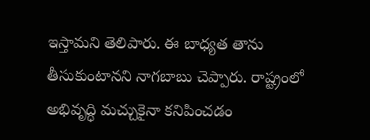ఇస్తామని తెలిపారు. ఈ బాధ్యత తాను తీసుకుంటానని నాగబాబు చెప్పారు. రాష్ట్రంలో అభివృద్ధి మచ్చుకైనా కనిపించడం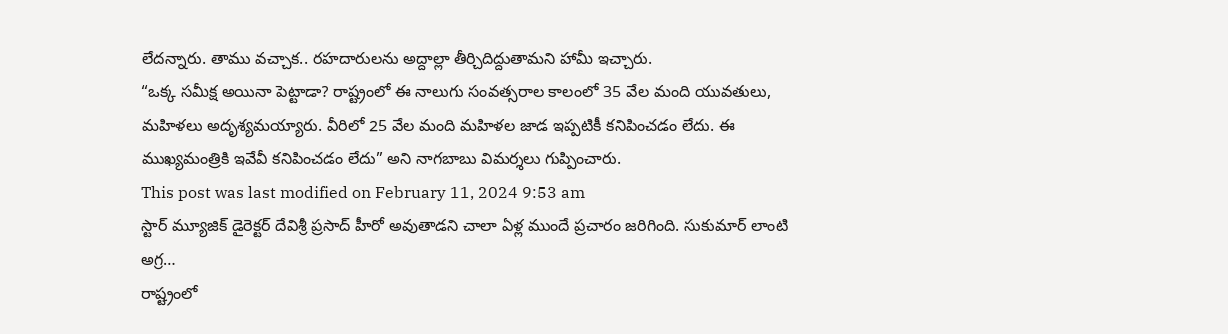లేదన్నారు. తాము వచ్చాక.. రహదారులను అద్దాల్లా తీర్చిదిద్దుతామని హామీ ఇచ్చారు.
“ఒక్క సమీక్ష అయినా పెట్టాడా? రాష్ట్రంలో ఈ నాలుగు సంవత్సరాల కాలంలో 35 వేల మంది యువతులు, మహిళలు అదృశ్యమయ్యారు. వీరిలో 25 వేల మంది మహిళల జాడ ఇప్పటికీ కనిపించడం లేదు. ఈ ముఖ్యమంత్రికి ఇవేవీ కనిపించడం లేదు” అని నాగబాబు విమర్శలు గుప్పించారు.
This post was last modified on February 11, 2024 9:53 am
స్టార్ మ్యూజిక్ డైరెక్టర్ దేవిశ్రీ ప్రసాద్ హీరో అవుతాడని చాలా ఏళ్ల ముందే ప్రచారం జరిగింది. సుకుమార్ లాంటి అగ్ర…
రాష్ట్రంలో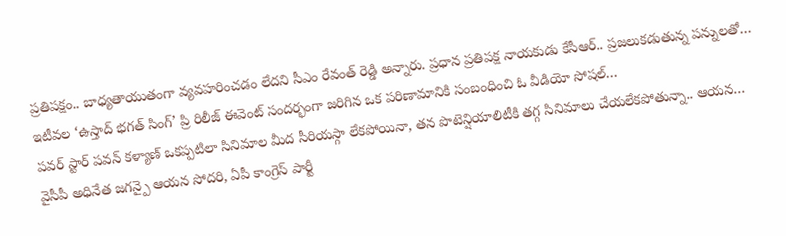ప్రతిపక్షం.. బాధ్యతాయుతంగా వ్యవహరించడం లేదని సీఎం రేవంత్ రెడ్డి అన్నారు. ప్రధాన ప్రతిపక్ష నాయకుడు కేసీఆర్.. ప్రజలుకడుతున్న పన్నులతో…
ఇటీవల ‘ఉస్తాద్ భగత్ సింగ్’ ప్రి రిలీజ్ ఈవెంట్ సందర్భంగా జరిగిన ఒక పరిణామానికి సంబంధించి ఓ వీడియో సోషల్…
పవర్ స్టార్ పవన్ కళ్యాణ్ ఒకప్పటిలా సినిమాల మీద సీరియస్గా లేకపోయినా, తన పొటెన్షియాలిటీకి తగ్గ సినిమాలు చేయలేకపోతున్నా.. ఆయన…
వైసీపీ అధినేత జగన్పై ఆయన సోదరి, ఏపీ కాంగ్రెస్ పార్టీ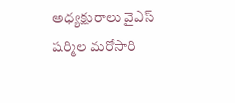అధ్యక్షురాలు వైఎస్ షర్మిల మరోసారి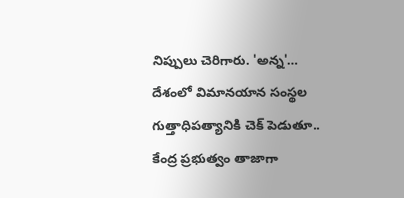నిప్పులు చెరిగారు. 'అన్న'…
దేశంలో విమానయాన సంస్థల గుత్తాధిపత్యానికి చెక్ పెడుతూ.. కేంద్ర ప్రభుత్వం తాజాగా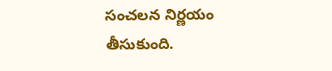సంచలన నిర్ణయం తీసుకుంది.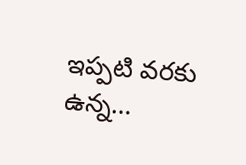ఇప్పటి వరకు ఉన్న…